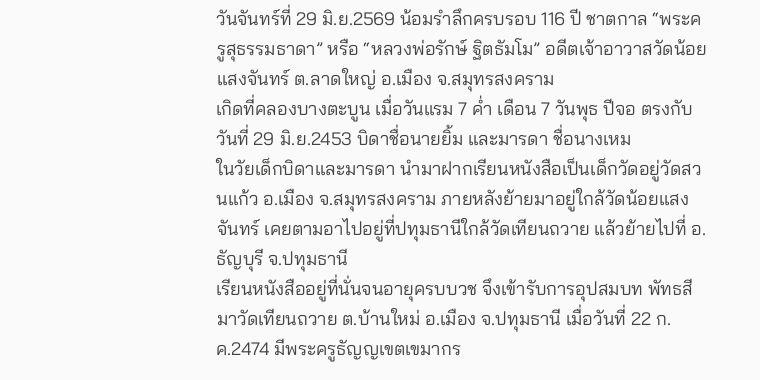วันจันทร์ที่ 29 มิ.ย.2569 น้อมรำลึกครบรอบ 116 ปี ชาตกาล “พระครูสุธรรมธาดา” หรือ “หลวงพ่อรักษ์ ฐิตธัมโม” อดีตเจ้าอาวาสวัดน้อยแสงจันทร์ ต.ลาดใหญ่ อ.เมือง จ.สมุทรสงคราม
เกิดที่คลองบางตะบูน เมื่อวันแรม 7 ค่ำ เดือน 7 วันพุธ ปีจอ ตรงกับวันที่ 29 มิ.ย.2453 บิดาชื่อนายยิ้ม และมารดา ชื่อนางเหม
ในวัยเด็กบิดาและมารดา นำมาฝากเรียนหนังสือเป็นเด็กวัดอยู่วัดสวนแก้ว อ.เมือง จ.สมุทรสงคราม ภายหลังย้ายมาอยู่ใกล้วัดน้อยแสงจันทร์ เคยตามอาไปอยู่ที่ปทุมธานีใกล้วัดเทียนถวาย แล้วย้ายไปที่ อ.ธัญบุรี จ.ปทุมธานี
เรียนหนังสืออยู่ที่นั่นจนอายุครบบวช จึงเข้ารับการอุปสมบท พัทธสีมาวัดเทียนถวาย ต.บ้านใหม่ อ.เมือง จ.ปทุมธานี เมื่อวันที่ 22 ก.ค.2474 มีพระครูธัญญเขตเขมากร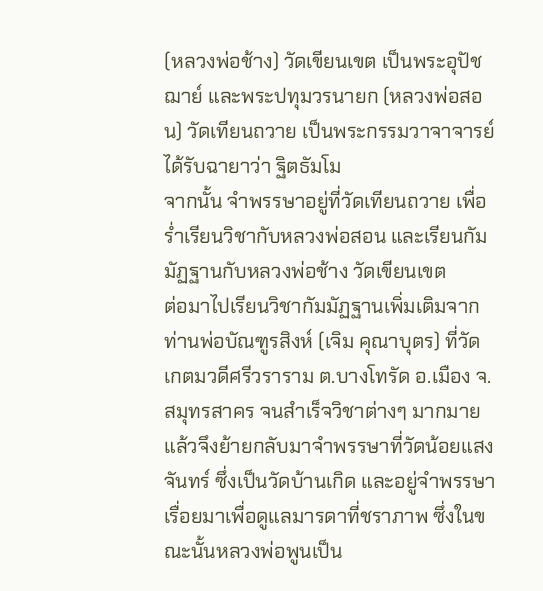(หลวงพ่อช้าง) วัดเขียนเขต เป็นพระอุปัชฌาย์ และพระปทุมวรนายก (หลวงพ่อสอน) วัดเทียนถวาย เป็นพระกรรมวาจาจารย์ ได้รับฉายาว่า ฐิตธัมโม
จากนั้น จำพรรษาอยู่ที่วัดเทียนถวาย เพื่อร่ำเรียนวิชากับหลวงพ่อสอน และเรียนกัมมัฏฐานกับหลวงพ่อช้าง วัดเขียนเขต
ต่อมาไปเรียนวิชากัมมัฏฐานเพิ่มเติมจากท่านพ่อบัณฑูรสิงห์ (เจิม คุณาบุตร) ที่วัดเกตมวดีศรีวราราม ต.บางโทรัด อ.เมือง จ.สมุทรสาคร จนสำเร็จวิชาต่างๆ มากมาย
แล้วจึงย้ายกลับมาจำพรรษาที่วัดน้อยแสงจันทร์ ซึ่งเป็นวัดบ้านเกิด และอยู่จำพรรษาเรื่อยมาเพื่อดูแลมารดาที่ชราภาพ ซึ่งในขณะนั้นหลวงพ่อพูนเป็น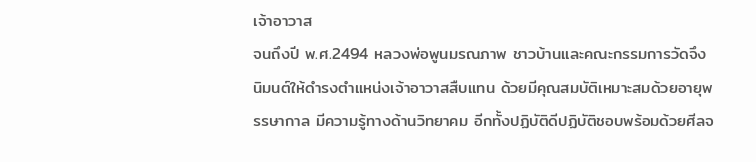เจ้าอาวาส
จนถึงปี พ.ศ.2494 หลวงพ่อพูนมรณภาพ ชาวบ้านและคณะกรรมการวัดจึงนิมนต์ให้ดำรงตำแหน่งเจ้าอาวาสสืบแทน ด้วยมีคุณสมบัติเหมาะสมด้วยอายุพรรษากาล มีความรู้ทางด้านวิทยาคม อีกทั้งปฏิบัติดีปฏิบัติชอบพร้อมด้วยศีลจ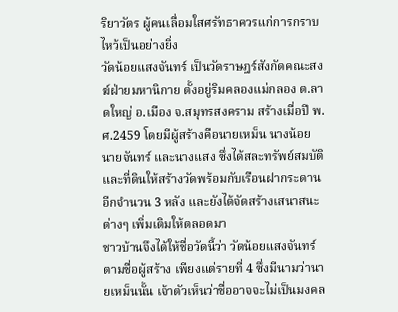ริยาวัตร ผู้คนเลื่อมใสศรัทธาควรแก่การกราบไหว้เป็นอย่างยิ่ง
วัดน้อยแสงจันทร์ เป็นวัดราษฎร์สังกัดคณะสงฆ์ฝ่ายมหานิกาย ตั้งอยู่ริมคลองแม่กลอง ต.ลาดใหญ่ อ.เมือง จ.สมุทรสงคราม สร้างเมื่อปี พ.ศ.2459 โดยมีผู้สร้างคือนายเหม็น นางน้อย นายจันทร์ และนางแสง ซึ่งได้สละทรัพย์สมบัติ และที่ดินให้สร้างวัดพร้อมกับเรือนฝากระดานอีกจำนวน 3 หลัง และยังได้จัดสร้างเสนาสนะต่างๆ เพิ่มเติมให้ตลอดมา
ชาวบ้านจึงได้ให้ชื่อวัดนี้ว่า วัดน้อยแสงจันทร์ ตามชื่อผู้สร้าง เพียงแต่รายที่ 4 ซึ่งมีนามว่านายเหม็นนั้น เจ้าตัวเห็นว่าชื่ออาจจะไม่เป็นมงคล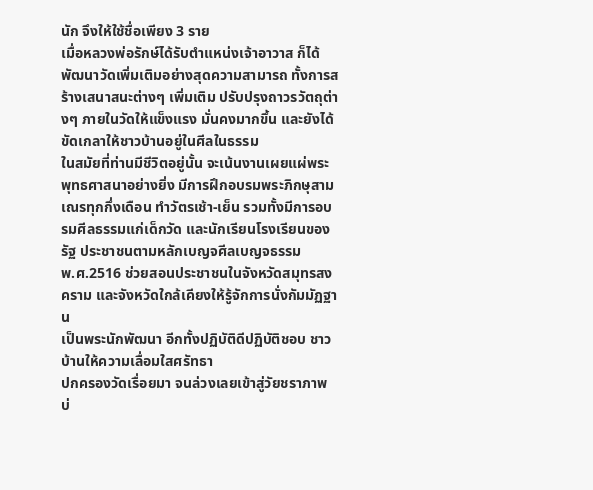นัก จึงให้ใช้ชื่อเพียง 3 ราย
เมื่อหลวงพ่อรักษ์ได้รับตำแหน่งเจ้าอาวาส ก็ได้พัฒนาวัดเพิ่มเติมอย่างสุดความสามารถ ทั้งการสร้างเสนาสนะต่างๆ เพิ่มเติม ปรับปรุงถาวรวัตถุต่างๆ ภายในวัดให้แข็งแรง มั่นคงมากขึ้น และยังได้ขัดเกลาให้ชาวบ้านอยู่ในศีลในธรรม
ในสมัยที่ท่านมีชีวิตอยู่นั้น จะเน้นงานเผยแผ่พระพุทธศาสนาอย่างยิ่ง มีการฝึกอบรมพระภิกษุสามเณรทุกกึ่งเดือน ทำวัตรเช้า-เย็น รวมทั้งมีการอบรมศีลธรรมแก่เด็กวัด และนักเรียนโรงเรียนของรัฐ ประชาชนตามหลักเบญจศีลเบญจธรรม
พ.ศ.2516 ช่วยสอนประชาชนในจังหวัดสมุทรสงคราม และจังหวัดใกล้เคียงให้รู้จักการนั่งกัมมัฏฐาน
เป็นพระนักพัฒนา อีกทั้งปฏิบัติดีปฏิบัติชอบ ชาวบ้านให้ความเลื่อมใสศรัทธา
ปกครองวัดเรื่อยมา จนล่วงเลยเข้าสู่วัยชราภาพ บ่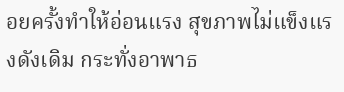อยครั้งทำให้อ่อนแรง สุขภาพไม่แข็งแรงดังเดิม กระทั่งอาพาธ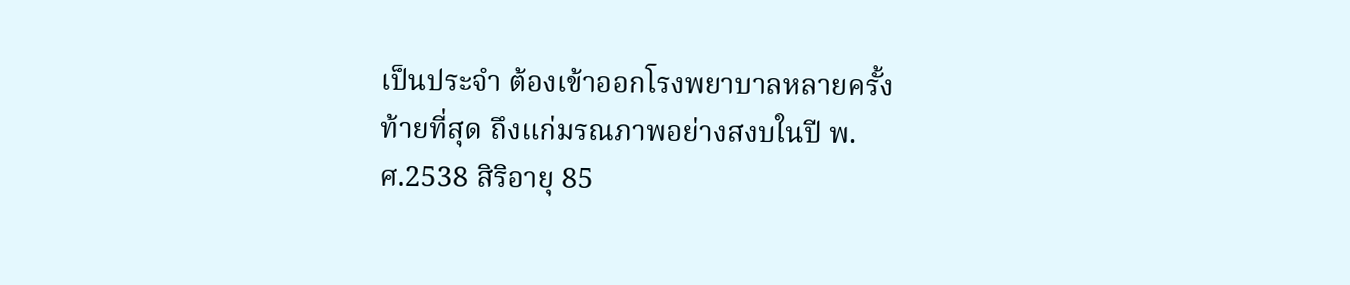เป็นประจำ ต้องเข้าออกโรงพยาบาลหลายครั้ง
ท้ายที่สุด ถึงแก่มรณภาพอย่างสงบในปี พ.ศ.2538 สิริอายุ 85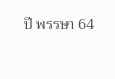ปี พรรษา 64